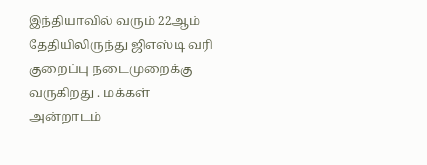இந்தியாவில் வரும் 22ஆம் தேதியிலிருந்து ஜிஎஸ்டி வரி குறைப்பு நடைமுறைக்கு வருகிறது . மக்கள் அன்றாடம்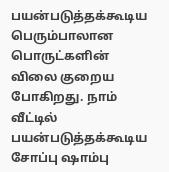பயன்படுத்தக்கூடிய பெரும்பாலான பொருட்களின் விலை குறைய போகிறது. நாம் வீட்டில் பயன்படுத்தக்கூடிய சோப்பு ஷாம்பு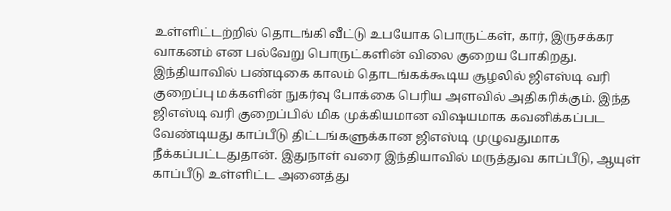உள்ளிட்டற்றில் தொடங்கி வீட்டு உபயோக பொருட்கள், கார், இருசக்கர வாகனம் என பல்வேறு பொருட்களின் விலை குறைய போகிறது.
இந்தியாவில் பண்டிகை காலம் தொடங்கக்கூடிய சூழலில் ஜிஎஸ்டி வரி குறைப்பு மக்களின் நுகர்வு போக்கை பெரிய அளவில் அதிகரிக்கும். இந்த ஜிஎஸ்டி வரி குறைப்பில் மிக முக்கியமான விஷயமாக கவனிக்கப்பட வேண்டியது காப்பீடு திட்டங்களுக்கான ஜிஎஸ்டி முழுவதுமாக நீக்கப்பட்டதுதான். இதுநாள் வரை இந்தியாவில் மருத்துவ காப்பீடு, ஆயுள் காப்பீடு உள்ளிட்ட அனைத்து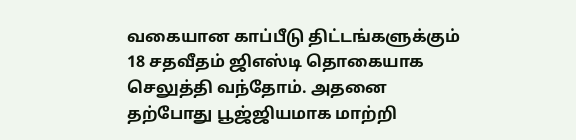வகையான காப்பீடு திட்டங்களுக்கும் 18 சதவீதம் ஜிஎஸ்டி தொகையாக செலுத்தி வந்தோம். அதனை தற்போது பூஜ்ஜியமாக மாற்றி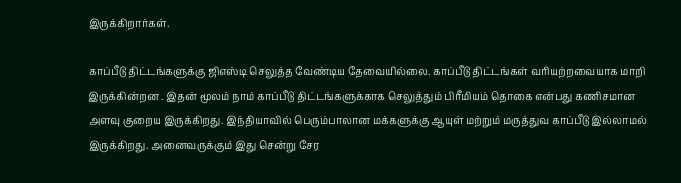இருக்கிறார்கள்.

காப்பீடு திட்டங்களுக்கு ஜிஎஸ்டி செலுத்த வேண்டிய தேவையில்லை. காப்பீடு திட்டங்கள் வரியற்றவையாக மாறி இருக்கின்றன . இதன் மூலம் நாம் காப்பீடு திட்டங்களுக்காக செலுத்தும் பிரீமியம் தொகை என்பது கணிசமான அளவு குறைய இருக்கிறது. இந்தியாவில் பெரும்பாலான மக்களுக்கு ஆயுள் மற்றும் மருத்துவ காப்பீடு இல்லாமல் இருக்கிறது. அனைவருக்கும் இது சென்று சேர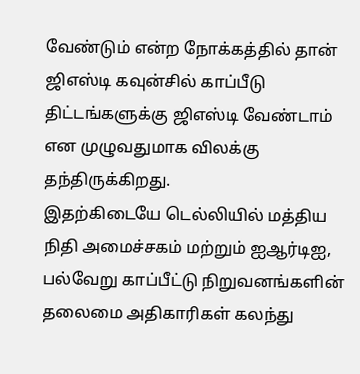வேண்டும் என்ற நோக்கத்தில் தான் ஜிஎஸ்டி கவுன்சில் காப்பீடு திட்டங்களுக்கு ஜிஎஸ்டி வேண்டாம் என முழுவதுமாக விலக்கு தந்திருக்கிறது.
இதற்கிடையே டெல்லியில் மத்திய நிதி அமைச்சகம் மற்றும் ஐஆர்டிஐ, பல்வேறு காப்பீட்டு நிறுவனங்களின் தலைமை அதிகாரிகள் கலந்து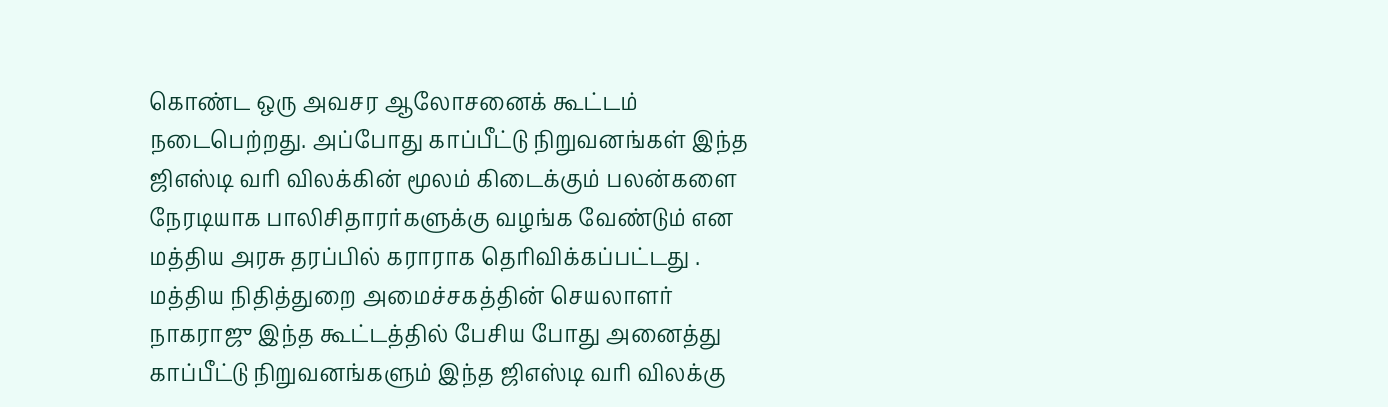கொண்ட ஒரு அவசர ஆலோசனைக் கூட்டம் நடைபெற்றது. அப்போது காப்பீட்டு நிறுவனங்கள் இந்த ஜிஎஸ்டி வரி விலக்கின் மூலம் கிடைக்கும் பலன்களை நேரடியாக பாலிசிதாரர்களுக்கு வழங்க வேண்டும் என மத்திய அரசு தரப்பில் கராராக தெரிவிக்கப்பட்டது .
மத்திய நிதித்துறை அமைச்சகத்தின் செயலாளர் நாகராஜு இந்த கூட்டத்தில் பேசிய போது அனைத்து காப்பீட்டு நிறுவனங்களும் இந்த ஜிஎஸ்டி வரி விலக்கு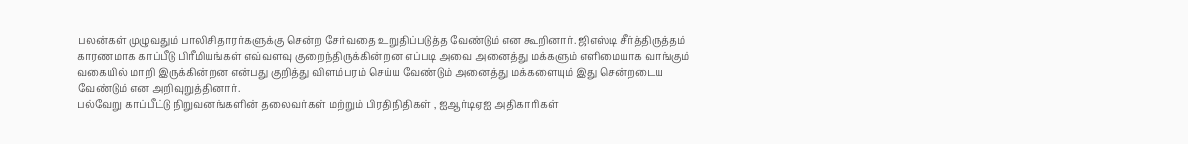பலன்கள் முழுவதும் பாலிசிதாரர்களுக்கு சென்ற சேர்வதை உறுதிப்படுத்த வேண்டும் என கூறினார். ஜிஎஸ்டி சீர்த்திருத்தம் காரணமாக காப்பீடு பிரீமியங்கள் எவ்வளவு குறைந்திருக்கின்றன எப்படி அவை அனைத்து மக்களும் எளிமையாக வாங்கும் வகையில் மாறி இருக்கின்றன என்பது குறித்து விளம்பரம் செய்ய வேண்டும் அனைத்து மக்களையும் இது சென்றடைய வேண்டும் என அறிவுறுத்தினார்.
பல்வேறு காப்பீட்டு நிறுவனங்களின் தலைவர்கள் மற்றும் பிரதிநிதிகள் , ஐஆர்டிஏஐ அதிகாரிகள்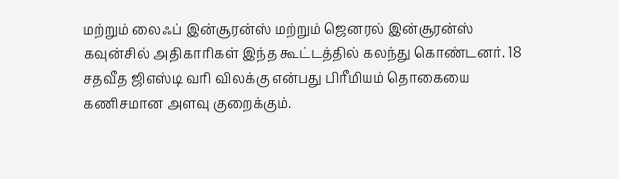மற்றும் லைஃப் இன்சூரன்ஸ் மற்றும் ஜெனரல் இன்சூரன்ஸ் கவுன்சில் அதிகாரிகள் இந்த கூட்டத்தில் கலந்து கொண்டனர். 18 சதவீத ஜிஎஸ்டி வரி விலக்கு என்பது பிரீமியம் தொகையை கணிசமான அளவு குறைக்கும்.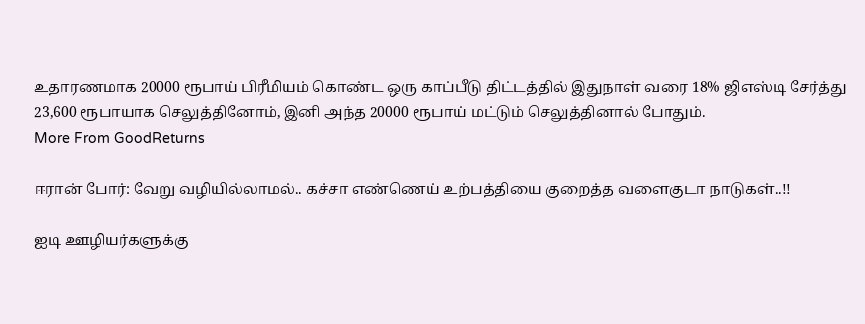உதாரணமாக 20000 ரூபாய் பிரீமியம் கொண்ட ஒரு காப்பீடு திட்டத்தில் இதுநாள் வரை 18% ஜிஎஸ்டி சேர்த்து 23,600 ரூபாயாக செலுத்தினோம், இனி அந்த 20000 ரூபாய் மட்டும் செலுத்தினால் போதும்.
More From GoodReturns

ஈரான் போர்: வேறு வழியில்லாமல்.. கச்சா எண்ணெய் உற்பத்தியை குறைத்த வளைகுடா நாடுகள்..!!

ஐடி ஊழியர்களுக்கு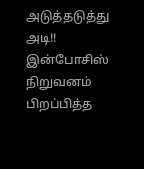அடுத்தடுத்து அடி!! இன்போசிஸ் நிறுவனம் பிறப்பித்த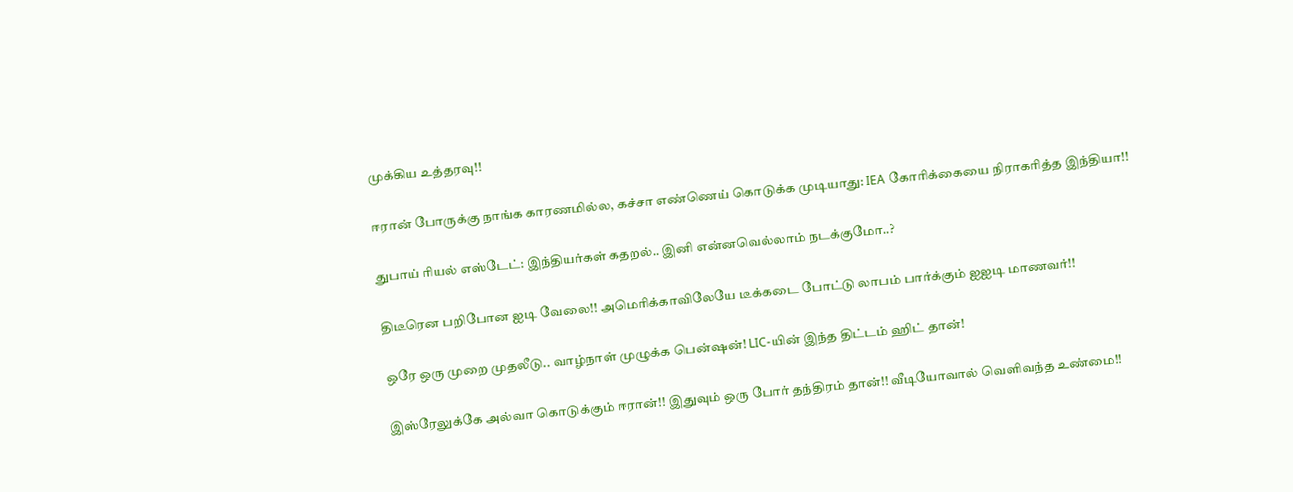முக்கிய உத்தரவு!!

ஈரான் போருக்கு நாங்க காரணமில்ல, கச்சா எண்ணெய் கொடுக்க முடியாது: IEA கோரிக்கையை நிராகரித்த இந்தியா!!

துபாய் ரியல் எஸ்டேட்: இந்தியர்கள் கதறல்.. இனி என்னவெல்லாம் நடக்குமோ..?

திடீரென பறிபோன ஐடி வேலை!! அமெரிக்காவிலேயே டீக்கடை போட்டு லாபம் பார்க்கும் ஐஐடி மாணவர்!!

ஒரே ஒரு முறை முதலீடு.. வாழ்நாள் முழுக்க பென்ஷன்! LIC-யின் இந்த திட்டம் ஹிட் தான்!

இஸ்ரேலுக்கே அல்வா கொடுக்கும் ஈரான்!! இதுவும் ஒரு போர் தந்திரம் தான்!! வீடியோவால் வெளிவந்த உண்மை!!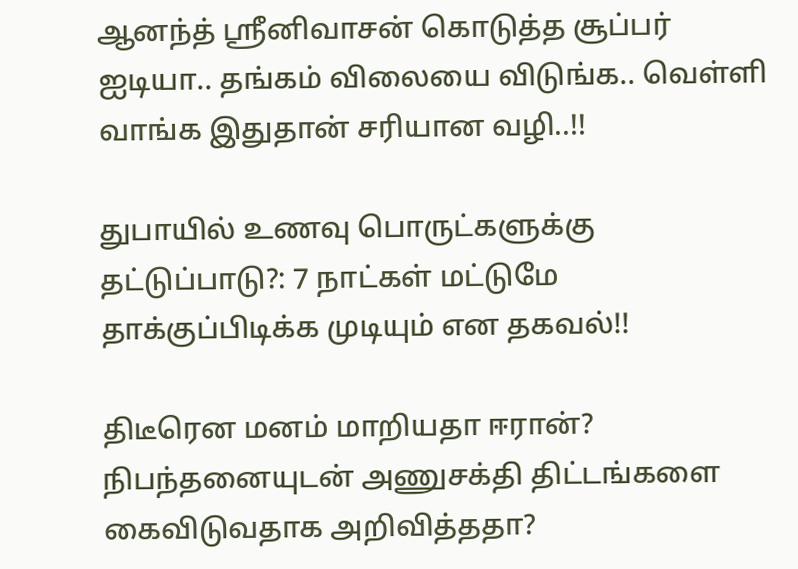ஆனந்த் ஸ்ரீனிவாசன் கொடுத்த சூப்பர் ஐடியா.. தங்கம் விலையை விடுங்க.. வெள்ளி வாங்க இதுதான் சரியான வழி..!!

துபாயில் உணவு பொருட்களுக்கு தட்டுப்பாடு?: 7 நாட்கள் மட்டுமே தாக்குப்பிடிக்க முடியும் என தகவல்!!

திடீரென மனம் மாறியதா ஈரான்? நிபந்தனையுடன் அணுசக்தி திட்டங்களை கைவிடுவதாக அறிவித்ததா?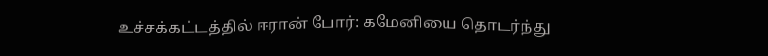உச்சக்கட்டத்தில் ஈரான் போர்: கமேனியை தொடர்ந்து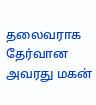தலைவராக தேர்வான அவரது மகன்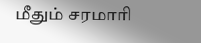மீதும் சரமாரி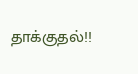தாக்குதல்!!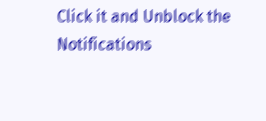Click it and Unblock the Notifications